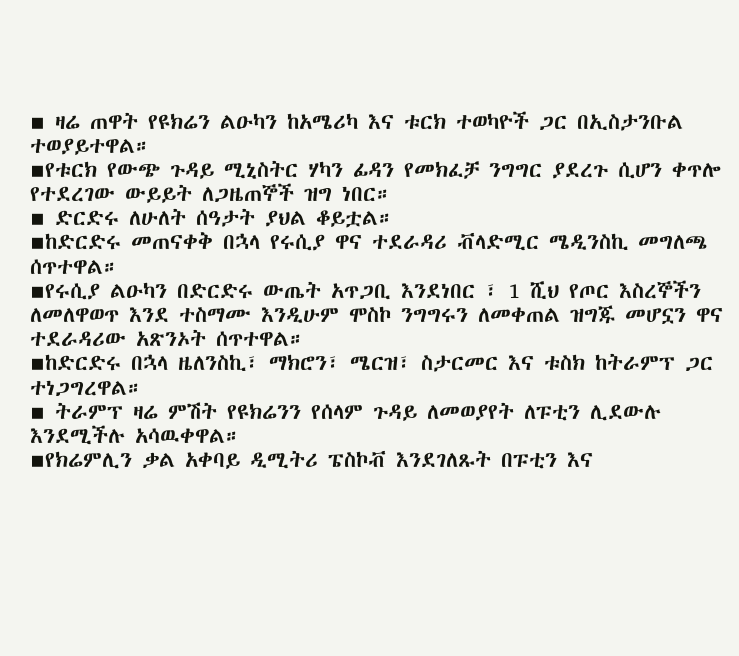▪ ዛሬ ጠዋት የዩክሬን ልዑካን ከአሜሪካ እና ቱርክ ተወካዮች ጋር በኢስታንቡል ተወያይተዋል።
▪የቱርክ የውጭ ጉዳይ ሚኒስትር ሃካን ፊዳን የመክፈቻ ንግግር ያደረጉ ሲሆን ቀጥሎ የተደረገው ውይይት ለጋዜጠኞች ዝግ ነበር።
▪ ድርድሩ ለሁለት ሰዓታት ያህል ቆይቷል።
▪ከድርድሩ መጠናቀቅ በኋላ የሩሲያ ዋና ተደራዳሪ ቭላድሚር ሜዲንስኪ መግለጫ ሰጥተዋል።
▪የሩሲያ ልዑካን በድርድሩ ውጤት አጥጋቢ እንደነበር ፣ 1 ሺህ የጦር እስረኞችን ለመለዋወጥ እንደ ተስማሙ እንዲሁም ሞስኮ ንግግሩን ለመቀጠል ዝግጁ መሆኗን ዋና ተደራዳሪው አጽንኦት ሰጥተዋል።
▪ከድርድሩ በኋላ ዜለንስኪ፣ ማክሮን፣ ሜርዝ፣ ስታርመር እና ቱስክ ከትራምፕ ጋር ተነጋግረዋል።
▪ ትራምፕ ዛሬ ምሽት የዩክሬንን የሰላም ጉዳይ ለመወያየት ለፑቲን ሊደውሉ እንደሚችሉ አሳዉቀዋል።
▪የክሬምሊን ቃል አቀባይ ዲሚትሪ ፔስኮቭ እንደገለጹት በፑቲን እና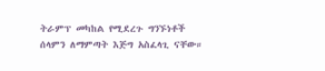ትራምፕ መካከል የሚደረጉ ግንኙነቶች ሰላምን ለማምጣት እጅግ አስፈላጊ ናቸው።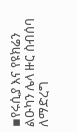▪የሩሲያ እና የዩክሬን ልዑካን ሌላ ዙር ስብሰባ ለማድረግ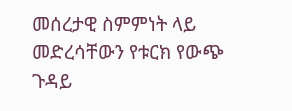መሰረታዊ ስምምነት ላይ መድረሳቸውን የቱርክ የውጭ ጉዳይ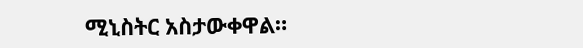ሚኒስትር አስታውቀዋል።